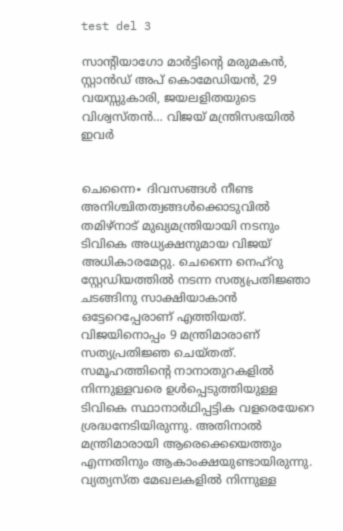test del 3

സാന്റിയാഗോ മാർട്ടിന്റെ മരുമകൻ, സ്റ്റാൻഡ് അപ് കൊമേഡിയൻ, 29 വയസ്സുകാരി, ജയലളിതയുടെ വിശ്വസ്തൻ… വിജയ് മന്ത്രിസഭയിൽ ഇവർ


ചെന്നൈ∙ ദിവസങ്ങൾ നീണ്ട അനിശ്ചിതത്വങ്ങൾക്കൊടുവിൽ തമിഴ്നാട് മുഖ്യമന്ത്രിയായി നടനും ടിവികെ അധ്യക്ഷനുമായ വിജയ് അധികാരമേറ്റു. ചെന്നൈ നെഹ്‌റു സ്റ്റേഡിയത്തിൽ നടന്ന സത്യപ്രതിജ്ഞാ ചടങ്ങിനു സാക്ഷിയാകാൻ ഒട്ടേറെപ്പേരാണ് എത്തിയത്. വിജയിനൊപ്പം 9 മന്ത്രിമാരാണ് സത്യപ്രതിജ്ഞ ചെയ്തത്. സമൂഹത്തിന്റെ നാനാതുറകളിൽ നിന്നുള്ളവരെ ഉൾപ്പെടുത്തിയുള്ള ടിവികെ സ്ഥാനാർഥിപ്പട്ടിക വളരെയേറെ ശ്രദ്ധനേടിയിരുന്നു. അതിനാൽ മന്ത്രിമാരായി ആരെക്കെയെത്തും എന്നതിനും ആകാംക്ഷയുണ്ടായിരുന്നു. വ്യത്യസ്ത മേഖലകളിൽ നിന്നുള്ള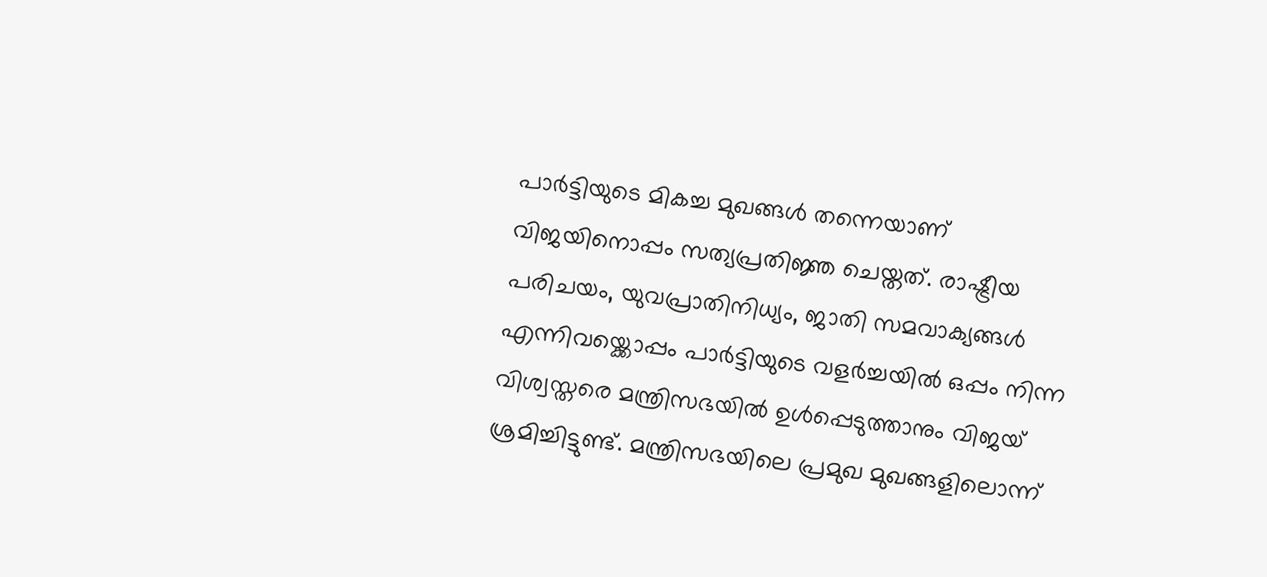പാർട്ടിയുടെ മികച്ച മുഖങ്ങൾ തന്നെയാണ് വിജയിനൊപ്പം സത്യപ്രതിജ്ഞ ചെയ്തത്. രാഷ്ട്രീയ പരിചയം, യുവപ്രാതിനിധ്യം, ജാതി സമവാക്യങ്ങൾ എന്നിവയ്ക്കൊപ്പം പാർട്ടിയുടെ വളർച്ചയിൽ ഒപ്പം നിന്ന വിശ്വസ്തരെ മന്ത്രിസഭയിൽ ഉൾപ്പെടുത്താനും വിജയ് ശ്രമിച്ചിട്ടുണ്ട്. മന്ത്രിസഭയിലെ പ്രമുഖ മുഖങ്ങളിലൊന്ന്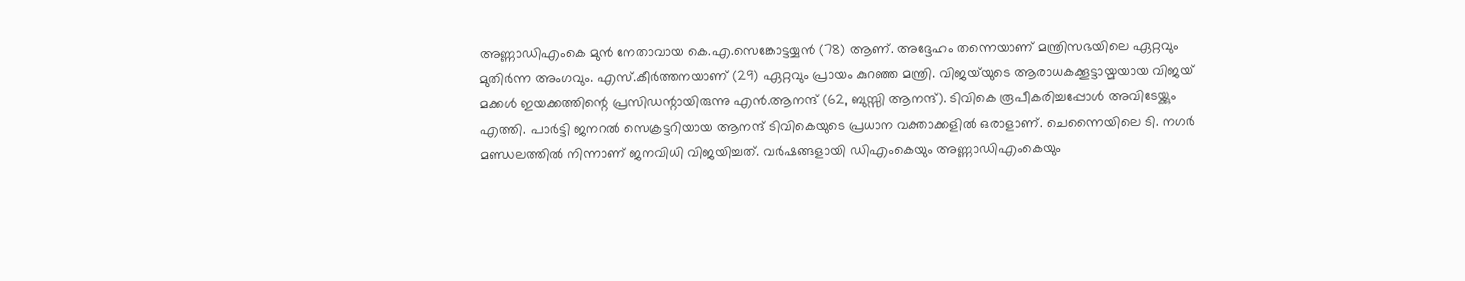അണ്ണാഡിഎംകെ മുൻ നേതാവായ കെ.എ.സെങ്കോട്ടയ്യൻ (78) ആണ്. അദ്ദേഹം തന്നെയാണ് മന്ത്രിസഭയിലെ ഏറ്റവും മുതിർന്ന അംഗവും. എസ്.കീർത്തനയാണ് (29) ഏറ്റവും പ്രായം കുറഞ്ഞ മന്ത്രി. വിജയ്‌യുടെ ആരാധകക്കൂട്ടായ്മയായ വിജയ് മക്കൾ ഇയക്കത്തിന്റെ പ്രസിഡന്റായിരുന്നു എൻ.ആനന്ദ് (62, ബുസ്സി ആനന്ദ്). ടിവികെ രൂപീകരിച്ചപ്പോൾ അവിടേയ്ക്കും എത്തി. പാർട്ടി ജനറൽ സെക്രട്ടറിയായ ആനന്ദ് ടിവികെയുടെ പ്രധാന വക്താക്കളിൽ ഒരാളാണ്. ചെന്നൈയിലെ ടി. നഗർ മണ്ഡലത്തിൽ നിന്നാണ് ജനവിധി വിജയിച്ചത്. വർഷങ്ങളായി ഡിഎംകെയും അണ്ണാഡിഎംകെയും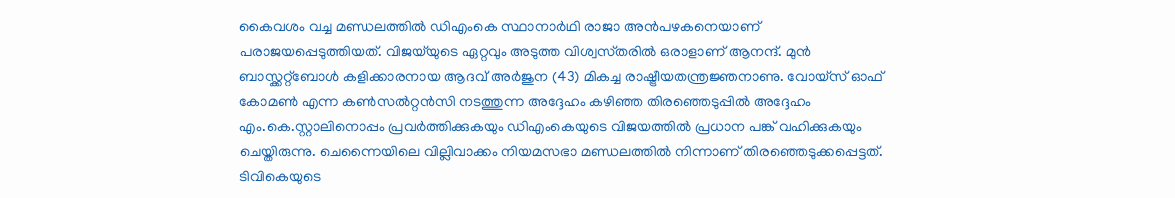കൈവശം വച്ച മണ്ഡലത്തിൽ ഡിഎംകെ സ്ഥാനാർഥി രാജാ അൻപഴകനെയാണ് പരാജയപ്പെടുത്തിയത്. വിജയ്‌യുടെ ഏറ്റവും അടുത്ത വിശ്വസ്‌തരിൽ ഒരാളാണ് ആനന്ദ്. മുൻ ബാസ്ക്കറ്റ്ബോൾ കളിക്കാരനായ ആദവ് അർജുന (43) മികച്ച രാഷ്ട്രീയതന്ത്രജ്ഞനാണു. വോയ്സ് ഓഫ് കോമൺ എന്ന കൺസൽറ്റൻസി നടത്തുന്ന അദ്ദേഹം കഴിഞ്ഞ തിരഞ്ഞെടുപ്പിൽ അദ്ദേഹം എം.കെ.സ്റ്റാലിനൊപ്പം പ്രവർത്തിക്കുകയും ഡിഎംകെയുടെ വിജയത്തിൽ പ്രധാന പങ്ക് വഹിക്കുകയും ചെയ്തിരുന്നു. ചെന്നൈയിലെ വില്ലിവാക്കം നിയമസഭാ മണ്ഡലത്തിൽ നിന്നാണ് തിരഞ്ഞെടുക്കപ്പെട്ടത്. ടിവികെയുടെ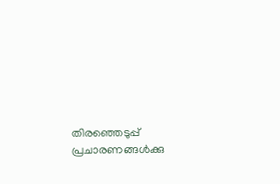തിര‍ഞ്ഞെടുപ്പ് പ്രചാരണങ്ങൾക്കു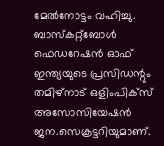മേൽനോട്ടം വഹിച്ചു. ബാസ്കറ്റ്ബോൾ ഫെഡറേഷൻ ഓഫ് ഇന്ത്യയുടെ പ്രസിഡന്റും തമിഴ്നാട് ഒളിംപിക്സ് അസോസിയേഷൻ ജന.സെക്രട്ടറിയുമാണ്.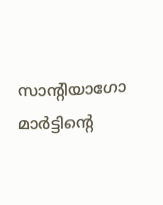സാന്റിയാഗോ മാർട്ടിന്റെ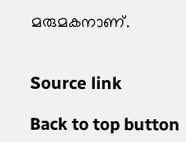മരുമകനാണ്.


Source link

Back to top button